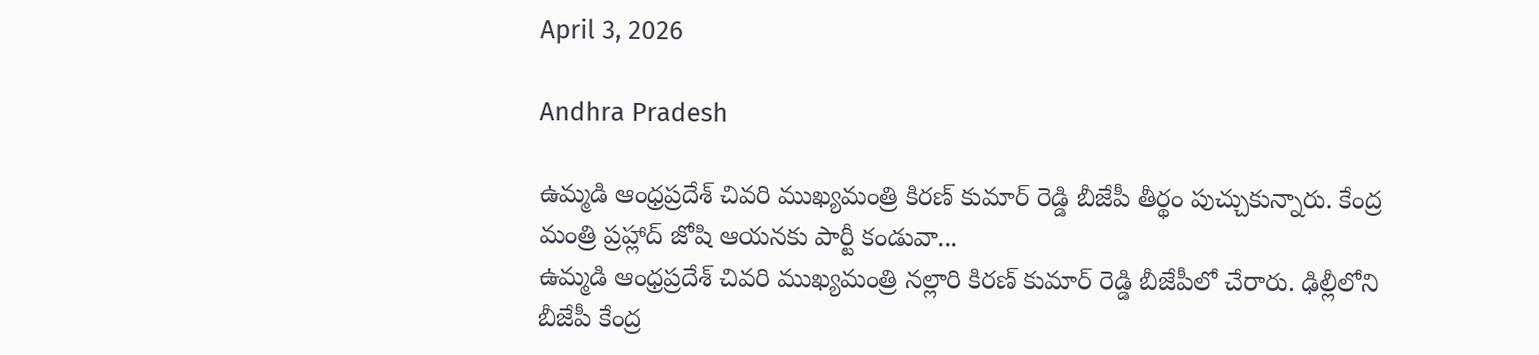April 3, 2026

Andhra Pradesh

ఉమ్మడి ఆంధ్రప్రదేశ్ చివరి ముఖ్యమంత్రి కిరణ్ కుమార్ రెడ్డి బీజేపీ తీర్థం పుచ్చుకున్నారు. కేంద్ర మంత్రి ప్రహ్లాద్ జోషి ఆయనకు పార్టీ కండువా...
ఉమ్మడి ఆంధ్రప్రదేశ్ చివరి ముఖ్యమంత్రి నల్లారి కిరణ్ కుమార్ రెడ్డి బీజేపీలో చేరారు. ఢిల్లీలోని బీజేపీ కేంద్ర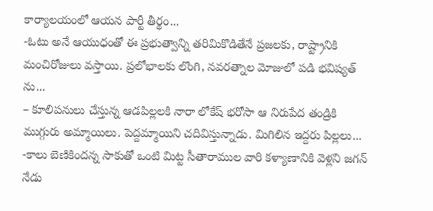కార్యాలయంలో ఆయన పార్టీ తీర్థం...
-ఓటు అనే ఆయుధంతో ఈ ప్రభుత్వాన్ని తరిమికొడితేనే ప్రజలకు, రాష్ట్రానికి మంచిరోజులు వస్తాయి. ప్రలోభాలకు లొంగి, నవరత్నాల మోజులో పడి భవిష్యత్ ను...
– కూలిప‌నులు చేస్తున్న ఆడ‌పిల్ల‌ల‌కి నారా లోకేష్ భ‌రోసా ఆ నిరుపేద తండ్రికి ముగ్గురు అమ్మాయిలు. పెద్ద‌మ్మాయిని చ‌దివిస్తున్నాడు. మిగిలిన ఇద్ద‌రు పిల్ల‌లు...
-కాలు బెణికిందన్న సాకుతో ఒంటి మిట్ట సీతారాముల వారి కళ్యాణానికి వెళ్లని జగన్ నేడు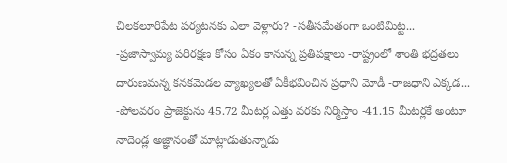చిలకలూరిపేట పర్యటనకు ఎలా వెళ్లారు? -సతీసమేతంగా ఒంటిమిట్ట...
-ప్రజాస్వామ్య పరిరక్షణ కోసం ఏకం కానున్న ప్రతిపక్షాలు -రాష్ట్రంలో శాంతి భద్రతలు దారుణమన్న కనకమెడల వ్యాఖ్యలతో ఏకీభవించిన ప్రధాని మోడీ -రాజధాని ఎక్కడ...
-పోలవరం ప్రాజెక్టును 45.72 మీటర్ల ఎత్తు వరకు నిర్మిస్తాం -41.15 మీటర్లకే అంటూ నాదెండ్ల అజ్ఞానంతో మాట్లాడుతున్నాడు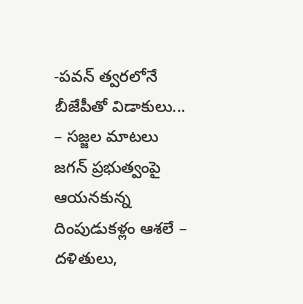-పవన్‌ త్వరలోనే బీజేపీతో విడాకులు...
– సజ్జల మాటలు జగన్ ప్రభుత్వంపై ఆయనకున్న దింపుడుకళ్లం ఆశలే – దళితులు,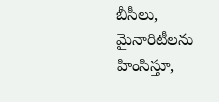బీసీలు, మైనారిటీలను హింసిస్తూ,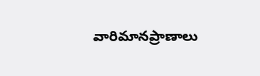వారిమానప్రాణాలు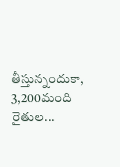తీస్తున్నందుకా, 3,200మంది రైతుల...